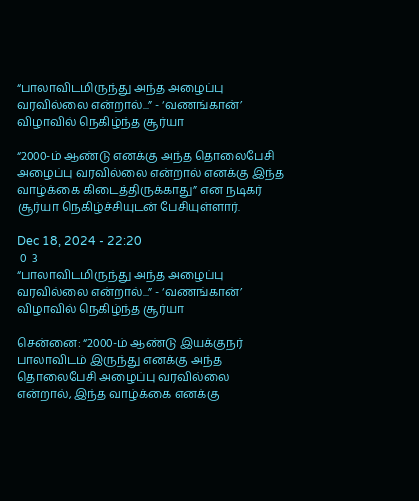“பாலாவிடமிருந்து அந்த அழைப்பு வரவில்லை என்றால்...” - ‘வணங்கான்’ விழாவில் நெகிழ்ந்த சூர்யா

“2000-ம் ஆண்டு எனக்கு அந்த தொலைபேசி அழைப்பு வரவில்லை என்றால் எனக்கு இந்த வாழ்க்கை கிடைத்திருக்காது” என நடிகர் சூர்யா நெகிழ்ச்சியுடன் பேசியுள்ளார்.

Dec 18, 2024 - 22:20
 0  3
“பாலாவிடமிருந்து அந்த அழைப்பு வரவில்லை என்றால்...” - ‘வணங்கான்’ விழாவில் நெகிழ்ந்த சூர்யா

சென்னை: “2000-ம் ஆண்டு இயக்குநர் பாலாவிடம் இருந்து எனக்கு அந்த தொலைபேசி அழைப்பு வரவில்லை என்றால், இந்த வாழ்க்கை எனக்கு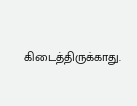கிடைத்திருக்காது.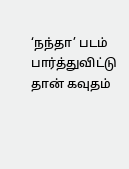‘நந்தா’ படம் பார்த்துவிட்டு தான் கவுதம்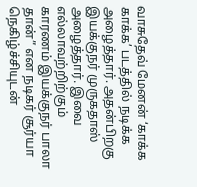வாசுதேவ் மேனன் ‘காக்க காக்க’ படத்தில் நடிக்க அழைத்தார். அதன்பிறகு இயக்குநர் முருகதாஸ் அழைத்தார். இவை எல்லாவற்றிற்கும் காரணம் இயக்குநர் பாலா தான்” என நடிகர் சூர்யா நெகிழ்ச்சியுடன்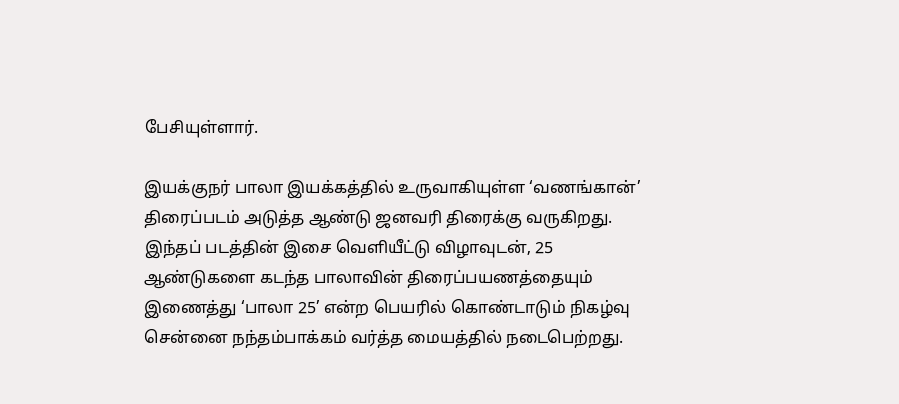பேசியுள்ளார்.

இயக்குநர் பாலா இயக்கத்தில் உருவாகியுள்ள ‘வணங்கான்’ திரைப்படம் அடுத்த ஆண்டு ஜனவரி திரைக்கு வருகிறது. இந்தப் படத்தின் இசை வெளியீட்டு விழாவுடன், 25 ஆண்டுகளை கடந்த பாலாவின் திரைப்பயணத்தையும் இணைத்து ‘பாலா 25’ என்ற பெயரில் கொண்டாடும் நிகழ்வு சென்னை நந்தம்பாக்கம் வர்த்த மையத்தில் நடைபெற்றது.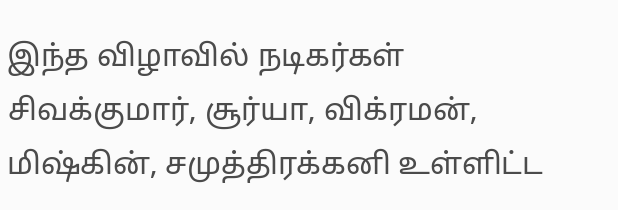இந்த விழாவில் நடிகர்கள் சிவக்குமார், சூர்யா, விக்ரமன், மிஷ்கின், சமுத்திரக்கனி உள்ளிட்ட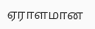ஏராளமான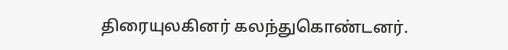திரையுலகினர் கலந்துகொண்டனர்.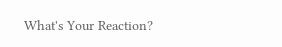What's Your Reaction?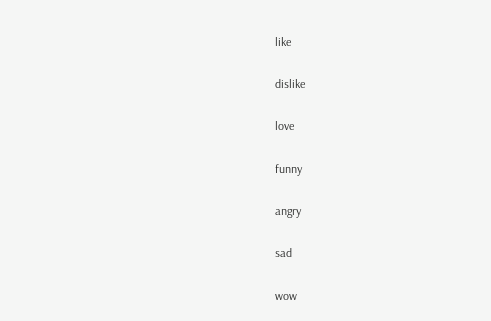like

dislike

love

funny

angry

sad

wow